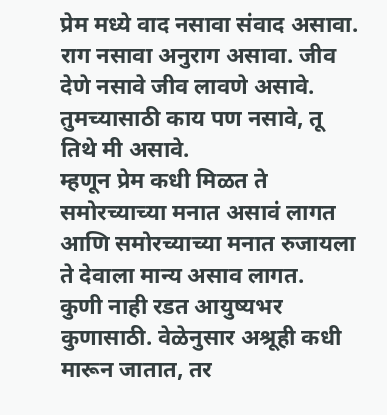प्रेम मध्ये वाद नसावा संवाद असावा. राग नसावा अनुराग असावा. जीव देणे नसावे जीव लावणे असावे. तुमच्यासाठी काय पण नसावे, तू तिथे मी असावे.
म्हणून प्रेम कधी मिळत ते समोरच्याच्या मनात असावं लागत आणि समोरच्याच्या मनात रुजायला ते देवाला मान्य असाव लागत.
कुणी नाही रडत आयुष्यभर कुणासाठी. वेळेनुसार अश्रूही कधी मारून जातात, तर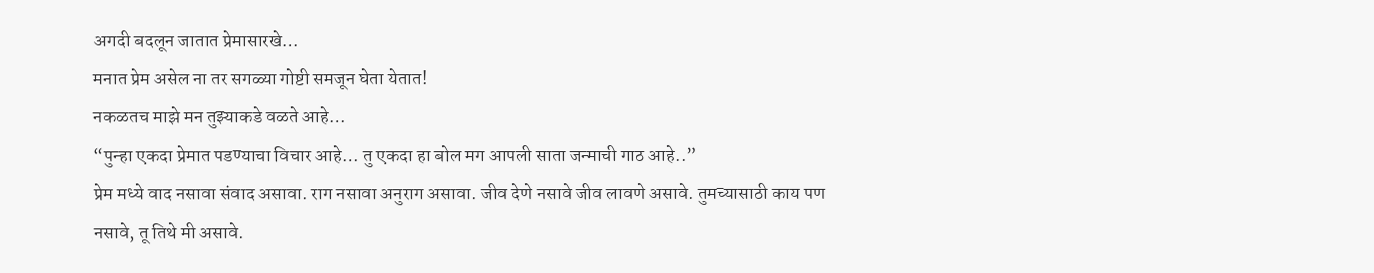अगदी बदलून जातात प्रेमासारखे…
मनात प्रेम असेल ना तर सगळ्या गोष्टी समजून घेता येतात!
नकळतच माझे मन तुझ्याकडे वळते आहे…
“पुन्हा एकदा प्रेमात पडण्याचा विचार आहे… तु एकदा हा बोल मग आपली साता जन्माची गाठ आहे..”
प्रेम मध्ये वाद नसावा संवाद असावा. राग नसावा अनुराग असावा. जीव देणे नसावे जीव लावणे असावे. तुमच्यासाठी काय पण नसावे, तू तिथे मी असावे.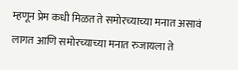म्हणून प्रेम कधी मिळत ते समोरच्याच्या मनात असावं लागत आणि समोरच्याच्या मनात रुजायला ते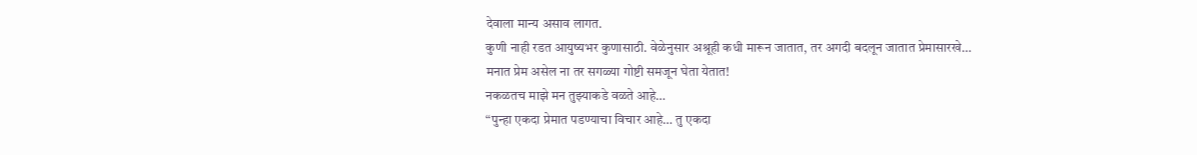देवाला मान्य असाव लागत.
कुणी नाही रडत आयुष्यभर कुणासाठी. वेळेनुसार अश्रूही कधी मारून जातात, तर अगदी बदलून जातात प्रेमासारखे…
मनात प्रेम असेल ना तर सगळ्या गोष्टी समजून घेता येतात!
नकळतच माझे मन तुझ्याकडे वळते आहे…
“पुन्हा एकदा प्रेमात पडण्याचा विचार आहे… तु एकदा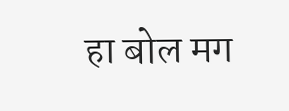हा बोल मग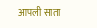आपली साता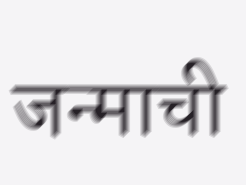जन्माची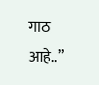गाठ आहे..”